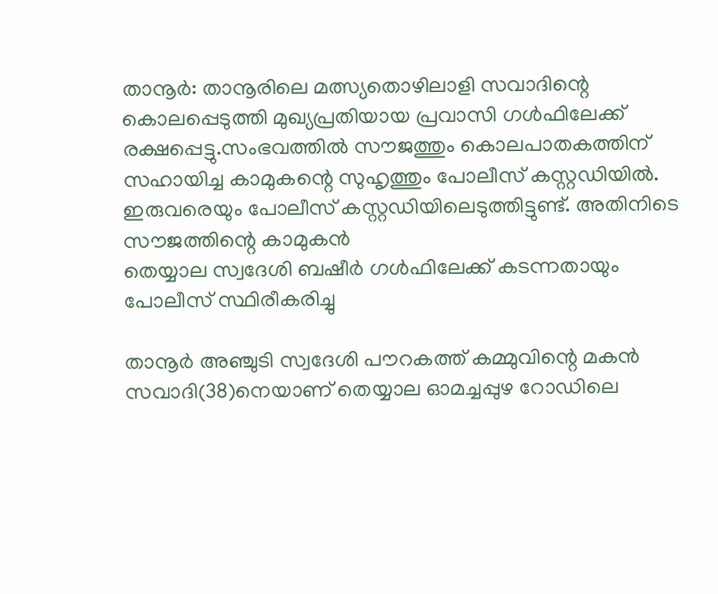താനൂര്‍: താനൂരിലെ മത്സ്യതൊഴിലാളി സവാദിന്റെ കൊലപ്പെടുത്തി മുഖ്യപ്രതിയായ പ്രവാസി ഗള്‍ഫിലേക്ക് രക്ഷപ്പെട്ടു.സംഭവത്തില്‍ സൗജത്തും കൊലപാതകത്തിന് സഹായിച്ച കാമുകന്റെ സുഹൃത്തും പോലീസ് കസ്റ്റഡിയില്‍. ഇരുവരെയും പോലീസ് കസ്റ്റഡിയിലെടുത്തിട്ടുണ്ട്. അതിനിടെ സൗജത്തിന്റെ കാമുകന്‍
തെയ്യാല സ്വദേശി ബഷീര്‍ ഗള്‍ഫിലേക്ക് കടന്നതായും പോലീസ് സ്ഥിരീകരിച്ചു

താനൂര്‍ അഞ്ചുടി സ്വദേശി പൗറകത്ത് കമ്മുവിന്റെ മകന്‍ സവാദി(38)നെയാണ് തെയ്യാല ഓമച്ചപ്പുഴ റോഡിലെ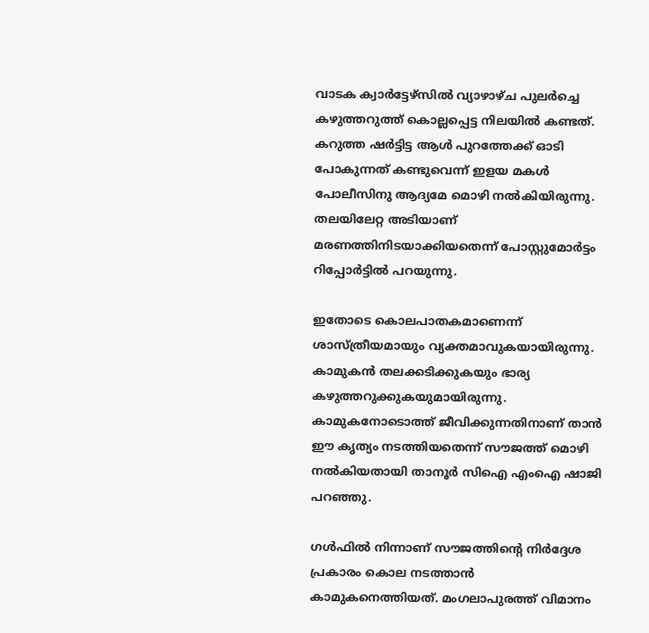വാടക ക്വാര്‍ട്ടേഴ്സില്‍ വ്യാഴാഴ്ച പുലര്‍ച്ചെ കഴുത്തറുത്ത് കൊല്ലപ്പെട്ട നിലയില്‍ കണ്ടത്. കറുത്ത ഷര്‍ട്ടിട്ട ആള്‍ പുറത്തേക്ക് ഓടി പോകുന്നത് കണ്ടുവെന്ന് ഇളയ മകള്‍ പോലീസിനു ആദ്യമേ മൊഴി നല്‍കിയിരുന്നു. തലയിലേറ്റ അടിയാണ് മരണത്തിനിടയാക്കിയതെന്ന് പോസ്റ്റുമോര്‍ട്ടം റിപ്പോര്‍ട്ടില്‍ പറയുന്നു.

ഇതോടെ കൊലപാതകമാണെന്ന് ശാസ്ത്രീയമായും വ്യക്തമാവുകയായിരുന്നു. കാമുകന്‍ തലക്കടിക്കുകയും ഭാര്യ കഴുത്തറുക്കുകയുമായിരുന്നു. കാമുകനോടൊത്ത് ജീവിക്കുന്നതിനാണ് താന്‍ ഈ കൃത്യം നടത്തിയതെന്ന് സൗജത്ത് മൊഴി നല്‍കിയതായി താനൂര്‍ സിഐ എംഐ ഷാജി പറഞ്ഞു.

ഗള്‍ഫില്‍ നിന്നാണ് സൗജത്തിന്റെ നിര്‍ദ്ദേശ പ്രകാരം കൊല നടത്താന്‍ കാമുകനെത്തിയത്. മംഗലാപുരത്ത് വിമാനം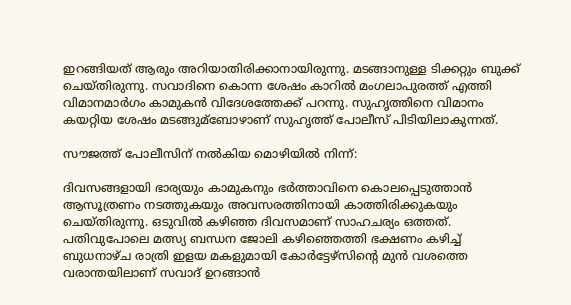ഇറങ്ങിയത് ആരും അറിയാതിരിക്കാനായിരുന്നു. മടങ്ങാനുള്ള ടിക്കറ്റും ബുക്ക് ചെയ്തിരുന്നു. സവാദിനെ കൊന്ന ശേഷം കാറില്‍ മംഗലാപുരത്ത് എത്തി വിമാനമാര്‍ഗം കാമുകന്‍ വിദേശത്തേക്ക് പറന്നു. സുഹൃത്തിനെ വിമാനം കയറ്റിയ ശേഷം മടങ്ങുമ്ബോഴാണ് സുഹൃത്ത് പോലീസ് പിടിയിലാകുന്നത്.

സൗജത്ത് പോലീസിന് നല്‍കിയ മൊഴിയില്‍ നിന്ന്:

ദിവസങ്ങളായി ഭാര്യയും കാമുകനും ഭര്‍ത്താവിനെ കൊലപ്പെടുത്താന്‍ ആസൂത്രണം നടത്തുകയും അവസരത്തിനായി കാത്തിരിക്കുകയും ചെയ്തിരുന്നു. ഒടുവില്‍ കഴിഞ്ഞ ദിവസമാണ് സാഹചര്യം ഒത്തത്. പതിവുപോലെ മത്സ്യ ബന്ധന ജോലി കഴിഞ്ഞെത്തി ഭക്ഷണം കഴിച്ച്‌ ബുധനാഴ്ച രാത്രി ഇളയ മകളുമായി കോര്‍ട്ടേഴ്സിന്റെ മുന്‍ വശത്തെ വരാന്തയിലാണ് സവാദ് ഉറങ്ങാന്‍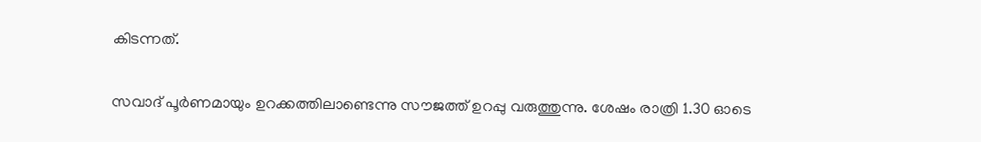കിടന്നത്.

സവാദ് പൂര്‍ണമായും ഉറക്കത്തിലാണ്ടെന്നു സൗജത്ത് ഉറപ്പു വരുത്തുന്നു. ശേഷം രാത്രി 1.30 ഓടെ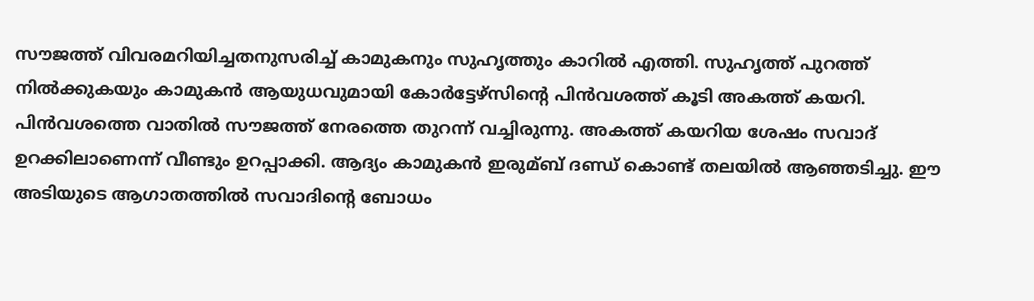സൗജത്ത് വിവരമറിയിച്ചതനുസരിച്ച്‌ കാമുകനും സുഹൃത്തും കാറില്‍ എത്തി. സുഹൃത്ത് പുറത്ത് നില്‍ക്കുകയും കാമുകന്‍ ആയുധവുമായി കോര്‍ട്ടേഴ്സിന്റെ പിന്‍വശത്ത് കൂടി അകത്ത് കയറി. പിന്‍വശത്തെ വാതില്‍ സൗജത്ത് നേരത്തെ തുറന്ന് വച്ചിരുന്നു. അകത്ത് കയറിയ ശേഷം സവാദ് ഉറക്കിലാണെന്ന് വീണ്ടും ഉറപ്പാക്കി. ആദ്യം കാമുകന്‍ ഇരുമ്ബ് ദണ്ഡ് കൊണ്ട് തലയില്‍ ആഞ്ഞടിച്ചു. ഈ അടിയുടെ ആഗാതത്തില്‍ സവാദിന്റെ ബോധം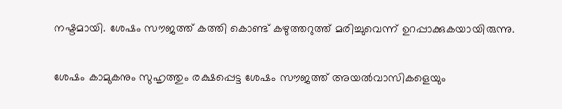നഷ്ടമായി. ശേഷം സൗജത്ത് കത്തി കൊണ്ട് കഴുത്തറുത്ത് മരിച്ചുവെന്ന് ഉറപ്പാക്കുകയായിരുന്നു.

ശേഷം കാമുകനും സുഹൃത്തും രക്ഷപ്പെട്ട ശേഷം സൗജത്ത് അയല്‍വാസികളെയും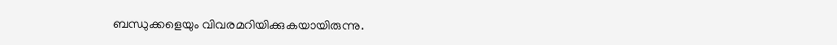ബന്ധുക്കളെയും വിവരമറിയിക്കുകയായിരുന്നു.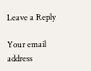Leave a Reply

Your email address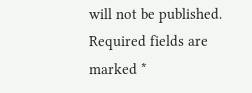will not be published. Required fields are marked *